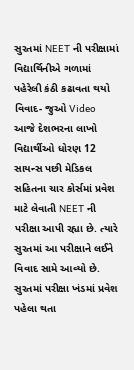સુરતમાં NEET ની પરીક્ષામાં વિદ્યાર્થિનીએ ગળામાં પહેરેલી કંઠી કઢાવતા થયો વિવાદ- જુઓ Video
આજે દેશભરના લાખો વિદ્યાર્થીઓ ધોરણ 12 સાયન્સ પછી મેડિકલ સહિતના ચાર કોર્સમાં પ્રવેશ માટે લેવાતી NEET ની પરીક્ષા આપી રહ્યા છે. ત્યારે સુરતમાં આ પરીક્ષાને લઈને વિવાદ સામે આવ્યો છે. સુરતમાં પરીક્ષા ખંડમાં પ્રવેશ પહેલા થતા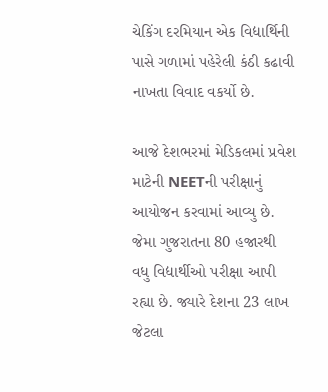ચેકિંગ દરમિયાન એક વિદ્યાર્થિની પાસે ગળામાં પહેરેલી કંઠી કઢાવી નાખતા વિવાદ વકર્યો છે.

આજે દેશભરમાં મેડિકલમાં પ્રવેશ માટેની NEETની પરીક્ષાનું આયોજન કરવામાં આવ્યુ છે. જેમા ગુજરાતના 80 હજારથી વધુ વિદ્યાર્થીઓ પરીક્ષા આપી રહ્યા છે. જ્યારે દેશના 23 લાખ જેટલા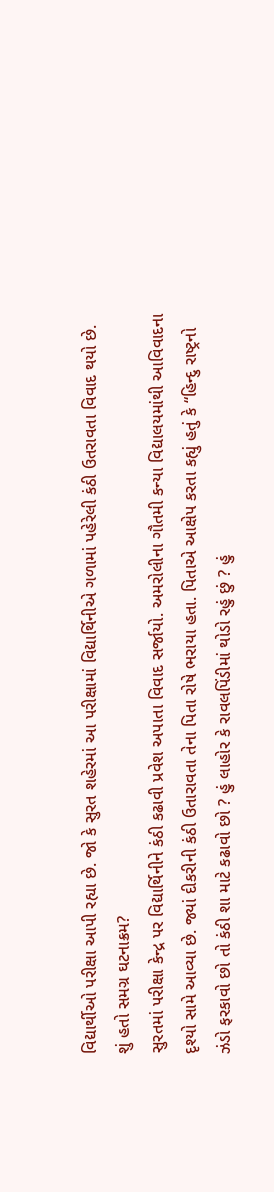વિદ્યાર્થીઓ પરીક્ષા આપી રહ્યા છે. જો કે સુરત શહેરમાં આ પરીક્ષામાં વિદ્યાર્થિનીએ ગળામાં પહેરેલી કંઠી ઉતરાવતા વિવાદ થયો છે.
શું હતો સમગ્ર ઘટનાક્રમ?
સુરતમાં પરીક્ષા કેન્દ્ર પર વિદ્યાર્થિનીને કંઠી કઢાવી પ્રવેશ અપાતા વિવાદ સર્જાયો. અમરોલીના ગૌતમી કન્યા વિદ્યાલયમાંથી આવિવાદના દૃશ્યો સામે આવ્યા છે. જ્યાં દીકરીની કંઠી ઉતારાવતા તેના પિતા રોષે ભરાયા હતા. પિતાએ આક્ષેપ કરતા કહ્યું હતું કે “હિન્દુ રાષ્ટ્રનો ઝંડો ફરકાવો છો તો કંઠી શા માટે કઢાવો છો ? હું લાહોર કે રાવલપિંડીમાં થોડો રહું છું ? હું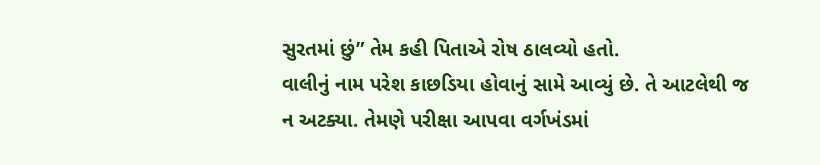સુરતમાં છું” તેમ કહી પિતાએ રોષ ઠાલવ્યો હતો.
વાલીનું નામ પરેશ કાછડિયા હોવાનું સામે આવ્યું છે. તે આટલેથી જ ન અટક્યા. તેમણે પરીક્ષા આપવા વર્ગખંડમાં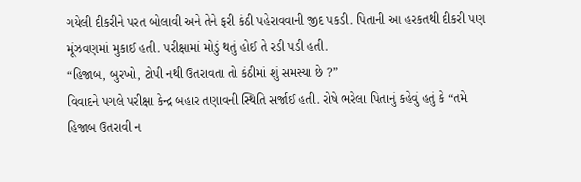ગયેલી દીકરીને પરત બોલાવી અને તેને ફરી કંઠી પહેરાવવાની જીદ પકડી. પિતાની આ હરકતથી દીકરી પણ મૂંઝવણમાં મુકાઈ હતી. પરીક્ષામાં મોડું થતું હોઈ તે રડી પડી હતી.
“હિજાબ, બુરખો, ટોપી નથી ઉતરાવતા તો કંઠીમાં શું સમસ્યા છે ?”
વિવાદને પગલે પરીક્ષા કેન્દ્ર બહાર તણાવની સ્થિતિ સર્જાઈ હતી. રોષે ભરેલા પિતાનું કહેવું હતું કે “તમે હિજાબ ઉતરાવી ન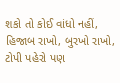શકો તો કોઈ વાંધો નહીં, હિજાબ રાખો, બુરખો રાખો, ટોપી પહેરો પણ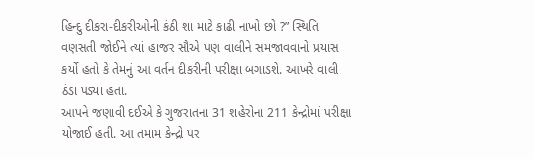હિન્દુ દીકરા-દીકરીઓની કંઠી શા માટે કાઢી નાખો છો ?” સ્થિતિ વણસતી જોઈને ત્યાં હાજર સૌએ પણ વાલીને સમજાવવાનો પ્રયાસ કર્યો હતો કે તેમનું આ વર્તન દીકરીની પરીક્ષા બગાડશે. આખરે વાલી ઠંડા પડ્યા હતા.
આપને જણાવી દઈએ કે ગુજરાતના 31 શહેરોના 211 કેન્દ્રોમાં પરીક્ષા યોજાઈ હતી. આ તમામ કેન્દ્રો પર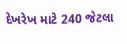દેખરેખ માટે 240 જેટલા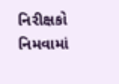નિરીક્ષકો નિમવામાં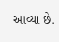આવ્યા છે.